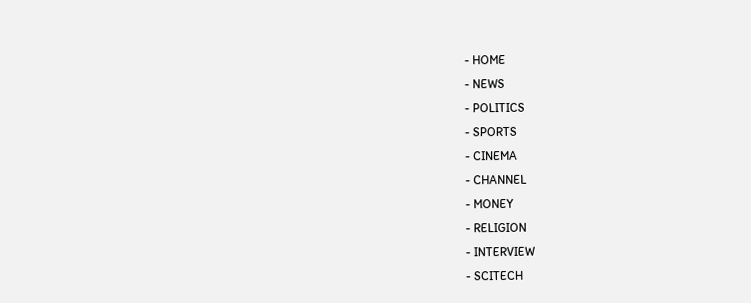- HOME
- NEWS
- POLITICS
- SPORTS
- CINEMA
- CHANNEL
- MONEY
- RELIGION
- INTERVIEW
- SCITECH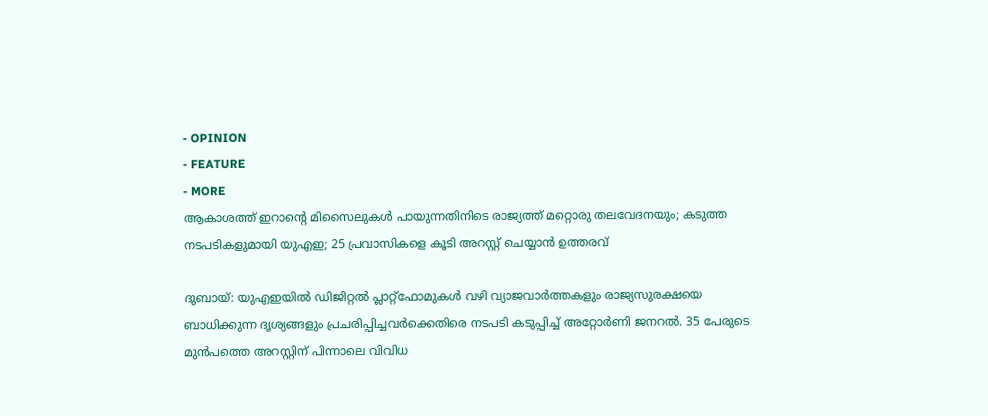- OPINION
- FEATURE
- MORE
ആകാശത്ത് ഇറാന്റെ മിസൈലുകൾ പായുന്നതിനിടെ രാജ്യത്ത് മറ്റൊരു തലവേദനയും; കടുത്ത നടപടികളുമായി യുഎഇ; 25 പ്രവാസികളെ കൂടി അറസ്റ്റ് ചെയ്യാൻ ഉത്തരവ്

ദുബായ്: യുഎഇയിൽ ഡിജിറ്റൽ പ്ലാറ്റ്ഫോമുകൾ വഴി വ്യാജവാർത്തകളും രാജ്യസുരക്ഷയെ ബാധിക്കുന്ന ദൃശ്യങ്ങളും പ്രചരിപ്പിച്ചവർക്കെതിരെ നടപടി കടുപ്പിച്ച് അറ്റോർണി ജനറൽ. 35 പേരുടെ മുൻപത്തെ അറസ്റ്റിന് പിന്നാലെ വിവിധ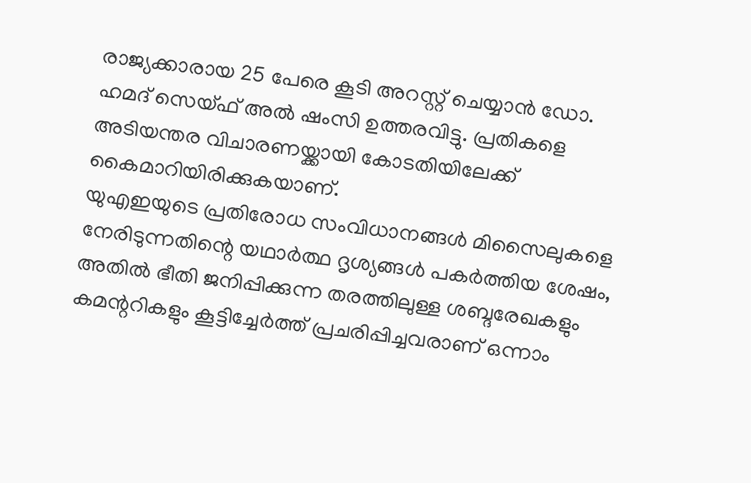രാജ്യക്കാരായ 25 പേരെ കൂടി അറസ്റ്റ് ചെയ്യാൻ ഡോ. ഹമദ് സെയ്ഫ് അൽ ഷംസി ഉത്തരവിട്ടു. പ്രതികളെ അടിയന്തര വിചാരണയ്ക്കായി കോടതിയിലേക്ക് കൈമാറിയിരിക്കുകയാണ്.
യുഎഇയുടെ പ്രതിരോധ സംവിധാനങ്ങൾ മിസൈലുകളെ നേരിടുന്നതിന്റെ യഥാർത്ഥ ദൃശ്യങ്ങൾ പകർത്തിയ ശേഷം, അതിൽ ഭീതി ജനിപ്പിക്കുന്ന തരത്തിലുള്ള ശബ്ദരേഖകളും കമന്ററികളും കൂട്ടിച്ചേർത്ത് പ്രചരിപ്പിച്ചവരാണ് ഒന്നാം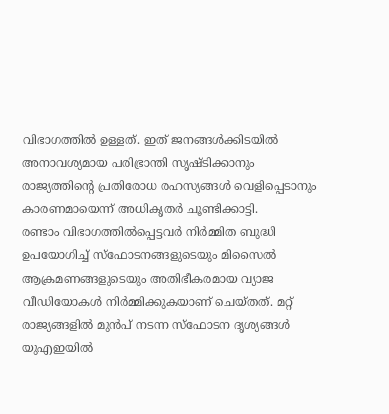വിഭാഗത്തിൽ ഉള്ളത്. ഇത് ജനങ്ങൾക്കിടയിൽ അനാവശ്യമായ പരിഭ്രാന്തി സൃഷ്ടിക്കാനും രാജ്യത്തിന്റെ പ്രതിരോധ രഹസ്യങ്ങൾ വെളിപ്പെടാനും കാരണമായെന്ന് അധികൃതർ ചൂണ്ടിക്കാട്ടി.
രണ്ടാം വിഭാഗത്തിൽപ്പെട്ടവർ നിർമ്മിത ബുദ്ധി ഉപയോഗിച്ച് സ്ഫോടനങ്ങളുടെയും മിസൈൽ ആക്രമണങ്ങളുടെയും അതിഭീകരമായ വ്യാജ വീഡിയോകൾ നിർമ്മിക്കുകയാണ് ചെയ്തത്. മറ്റ് രാജ്യങ്ങളിൽ മുൻപ് നടന്ന സ്ഫോടന ദൃശ്യങ്ങൾ യുഎഇയിൽ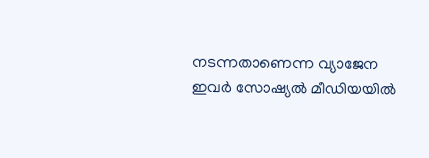നടന്നതാണെന്ന വ്യാജേന ഇവർ സോഷ്യൽ മീഡിയയിൽ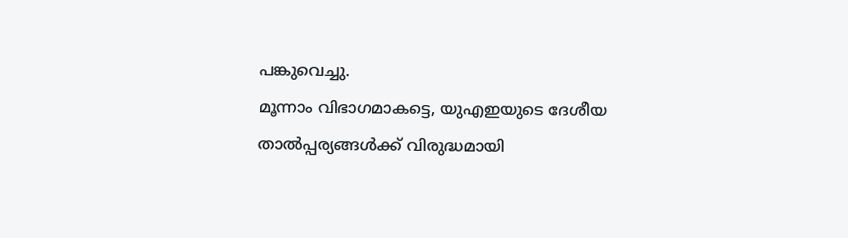പങ്കുവെച്ചു.
മൂന്നാം വിഭാഗമാകട്ടെ, യുഎഇയുടെ ദേശീയ താൽപ്പര്യങ്ങൾക്ക് വിരുദ്ധമായി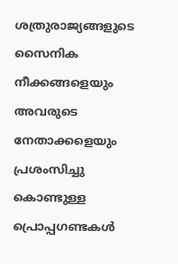ശത്രുരാജ്യങ്ങളുടെ സൈനിക നീക്കങ്ങളെയും അവരുടെ നേതാക്കളെയും പ്രശംസിച്ചു കൊണ്ടുള്ള പ്രൊപ്പഗണ്ടകൾ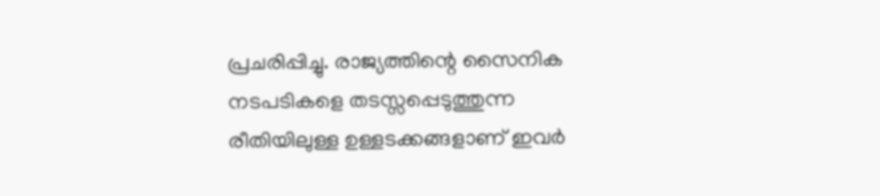പ്രചരിപ്പിച്ചു. രാജ്യത്തിന്റെ സൈനിക നടപടികളെ തടസ്സപ്പെടുത്തുന്ന രീതിയിലുള്ള ഉള്ളടക്കങ്ങളാണ് ഇവർ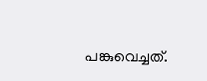പങ്കുവെച്ചത്.